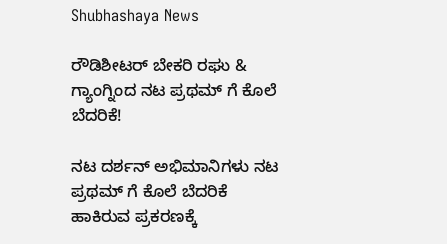Shubhashaya News

ರೌಡಿಶೀಟರ್ ಬೇಕರಿ ರಘು & ಗ್ಯಾಂಗ್ನಿಂದ ನಟ ಪ್ರಥಮ್ ಗೆ ಕೊಲೆ ಬೆದರಿಕೆ!

ನಟ ದರ್ಶನ್ ಅಭಿಮಾನಿಗಳು ನಟ ಪ್ರಥಮ್ ಗೆ ಕೊಲೆ ಬೆದರಿಕೆ ಹಾಕಿರುವ ಪ್ರಕರಣಕ್ಕೆ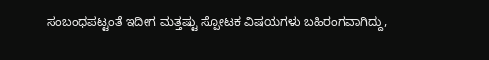ಸಂಬಂಧಪಟ್ಟಂತೆ ಇದೀಗ ಮತ್ತಷ್ಟು ಸ್ಪೋಟಕ ವಿಷಯಗಳು ಬಹಿರಂಗವಾಗಿದ್ದು,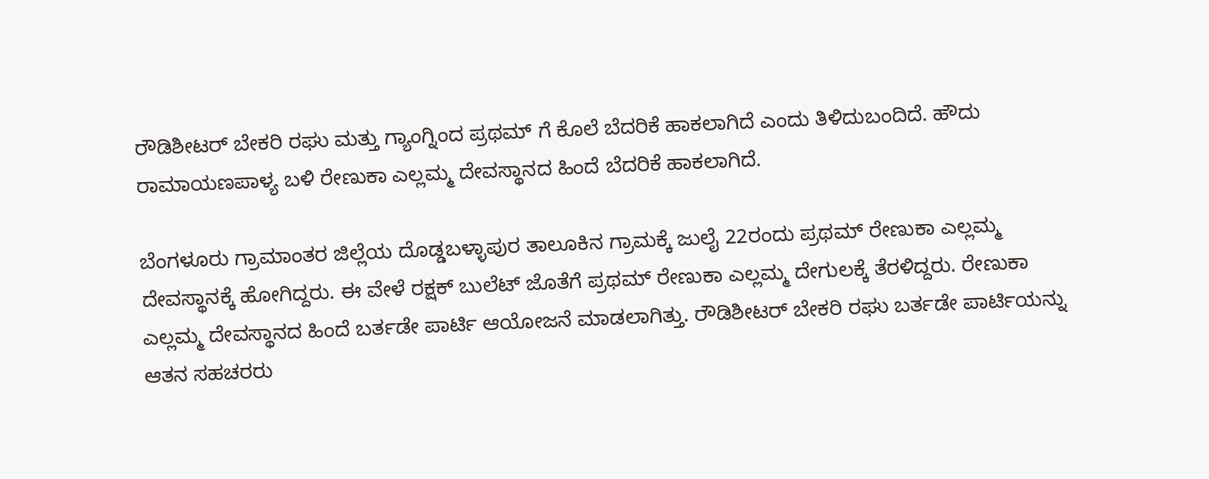ರೌಡಿಶೀಟರ್ ಬೇಕರಿ ರಘು ಮತ್ತು ಗ್ಯಾಂಗ್ನಿಂದ ಪ್ರಥಮ್ ಗೆ ಕೊಲೆ ಬೆದರಿಕೆ ಹಾಕಲಾಗಿದೆ ಎಂದು ತಿಳಿದುಬಂದಿದೆ. ಹೌದು ರಾಮಾಯಣಪಾಳ್ಯ ಬಳಿ ರೇಣುಕಾ ಎಲ್ಲಮ್ಮ ದೇವಸ್ಥಾನದ ಹಿಂದೆ ಬೆದರಿಕೆ ಹಾಕಲಾಗಿದೆ.

ಬೆಂಗಳೂರು ಗ್ರಾಮಾಂತರ ಜಿಲ್ಲೆಯ ದೊಡ್ಡಬಳ್ಳಾಪುರ ತಾಲೂಕಿನ ಗ್ರಾಮಕ್ಕೆ ಜುಲೈ 22ರಂದು ಪ್ರಥಮ್ ರೇಣುಕಾ ಎಲ್ಲಮ್ಮ ದೇವಸ್ಥಾನಕ್ಕೆ ಹೋಗಿದ್ದರು. ಈ ವೇಳೆ ರಕ್ಷಕ್ ಬುಲೆಟ್ ಜೊತೆಗೆ ಪ್ರಥಮ್ ರೇಣುಕಾ ಎಲ್ಲಮ್ಮ ದೇಗುಲಕ್ಕೆ ತೆರಳಿದ್ದರು. ರೇಣುಕಾ ಎಲ್ಲಮ್ಮ ದೇವಸ್ಥಾನದ ಹಿಂದೆ ಬರ್ತಡೇ ಪಾರ್ಟಿ ಆಯೋಜನೆ ಮಾಡಲಾಗಿತ್ತು. ರೌಡಿಶೀಟರ್ ಬೇಕರಿ ರಘು ಬರ್ತಡೇ ಪಾರ್ಟಿಯನ್ನು ಆತನ ಸಹಚರರು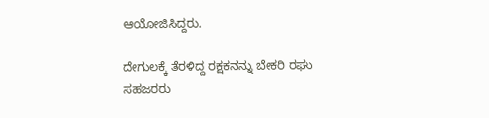ಆಯೋಜಿಸಿದ್ದರು.

ದೇಗುಲಕ್ಕೆ ತೆರಳಿದ್ದ ರಕ್ಷಕನನ್ನು ಬೇಕರಿ ರಘು ಸಹಜರರು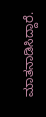ಮಾತನಾಡಿಸಿದ್ದಾರೆ.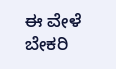ಈ ವೇಳೆ ಬೇಕರಿ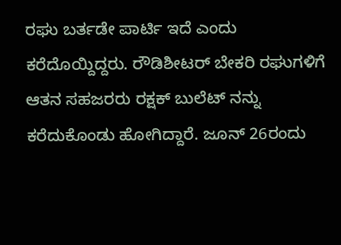ರಘು ಬರ್ತಡೇ ಪಾರ್ಟಿ ಇದೆ ಎಂದು ಕರೆದೊಯ್ದಿದ್ದರು. ರೌಡಿಶೀಟರ್ ಬೇಕರಿ ರಘುಗಳಿಗೆ ಆತನ ಸಹಜರರು ರಕ್ಷಕ್ ಬುಲೆಟ್ ನನ್ನು ಕರೆದುಕೊಂಡು ಹೋಗಿದ್ದಾರೆ. ಜೂನ್ 26ರಂದು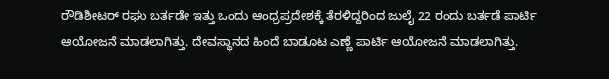ರೌಡಿಶೀಟರ್ ರಘು ಬರ್ತಡೇ ಇತ್ತು ಒಂದು ಆಂಧ್ರಪ್ರದೇಶಕ್ಕೆ ತೆರಳಿದ್ದರಿಂದ ಜುಲೈ 22 ರಂದು ಬರ್ತಡೆ ಪಾರ್ಟಿ ಆಯೋಜನೆ ಮಾಡಲಾಗಿತ್ತು. ದೇವಸ್ಥಾನದ ಹಿಂದೆ ಬಾಡೂಟ ಎಣ್ಣೆ ಪಾರ್ಟಿ ಆಯೋಜನೆ ಮಾಡಲಾಗಿತ್ತು.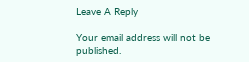Leave A Reply

Your email address will not be published.